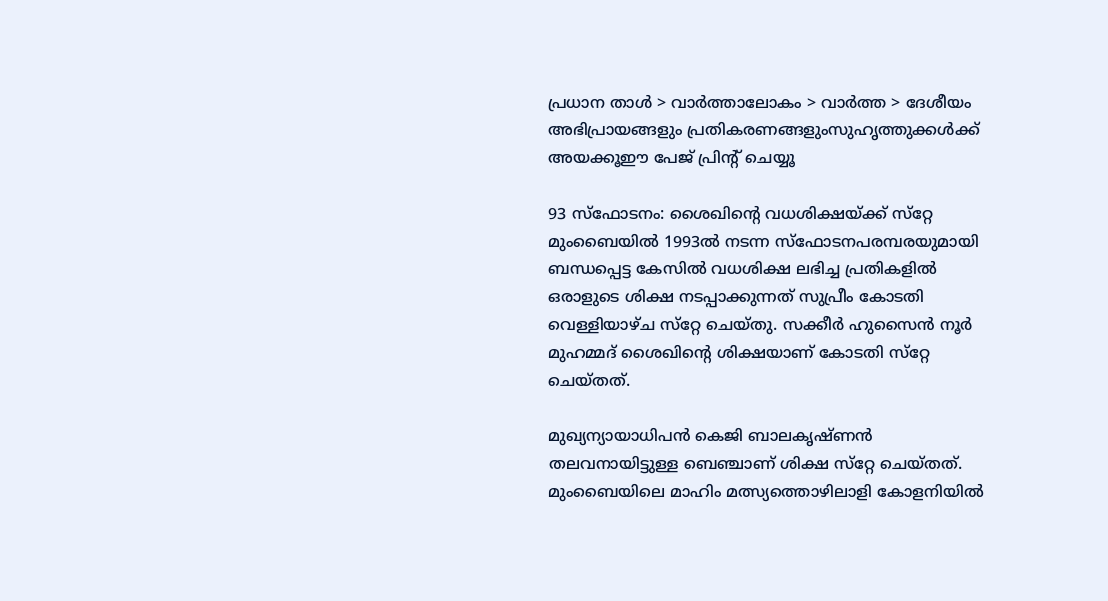പ്രധാന താള്‍ > വാര്‍ത്താലോകം > വാര്‍ത്ത > ദേശീയം
അഭിപ്രായങ്ങളും പ്രതികരണങ്ങളുംസുഹൃത്തുക്കള്‍ക്ക് അയക്കൂഈ പേജ് പ്രിന്‍റ് ചെയ്യൂ

93 സ്‌ഫോടനം: ശൈഖിന്‍റെ വധശിക്ഷയ്‌ക്ക് സ്‌റ്റേ
മുംബൈയില്‍ 1993ല്‍ നടന്ന സ്‌ഫോടനപരമ്പരയുമായി ബന്ധപ്പെട്ട കേസില്‍ വധശിക്ഷ ലഭിച്ച പ്രതികളില്‍ ഒരാളുടെ ശിക്ഷ നടപ്പാക്കുന്നത് സുപ്രീം കോടതി വെള്ളിയാഴ്‌ച സ്‌റ്റേ ചെയ്തു. സക്കീര്‍ ഹുസൈന്‍ നൂര്‍ മുഹമ്മദ് ശൈഖിന്‍റെ ശിക്ഷയാണ് കോടതി സ്‌റ്റേ ചെയ്തത്.

മുഖ്യന്യായാധിപന്‍ കെ‌ജി ബാലകൃഷ്‌ണന്‍ തലവനായിട്ടുള്ള ബെഞ്ചാണ് ശിക്ഷ സ്‌റ്റേ ചെയ്തത്. മുംബൈയിലെ മാഹിം മത്സ്യത്തൊഴിലാളി കോളനിയില്‍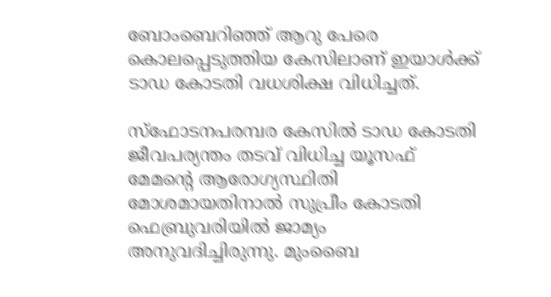ബോംബെറിഞ്ഞ് ആറു പേരെ കൊലപ്പെടുത്തിയ കേസിലാണ് ഇയാള്‍ക്ക് ടാഡ കോടതി വധശിക്ഷ വിധിച്ചത്.

സ്‌ഫോടനപരമ്പര കേസില്‍ ടാഡ കോടതി ജീവപര്യന്തം തടവ് വിധിച്ച യൂസഫ് മേമന്‍റെ ആരോഗ്യസ്ഥിതി മോശമായതിനാല്‍ സുപ്രീം കോടതി ഫെബ്രുവരിയില്‍ ജാമ്യം അനുവദിച്ചിരുന്നു. മുംബൈ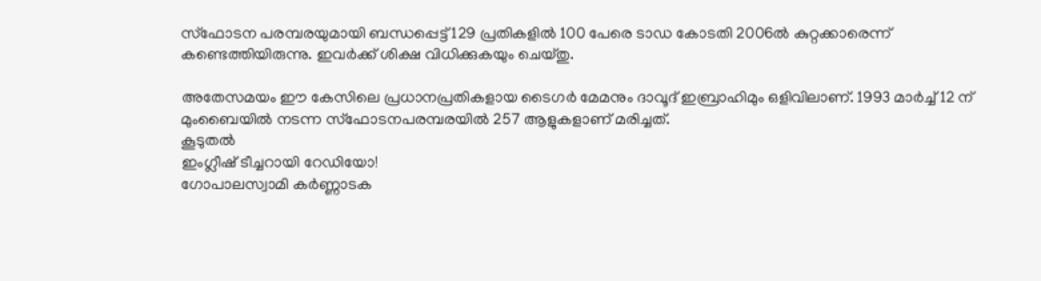സ്‌ഫോടന പരമ്പരയുമായി ബന്ധപ്പെട്ട് 129 പ്രതികളില്‍ 100 പേരെ ടാഡ കോടതി 2006ല്‍ കുറ്റക്കാരെന്ന് കണ്ടെത്തിയിരുന്നു. ഇവര്‍ക്ക് ശിക്ഷ വിധിക്കുകയും ചെയ്തു.

അതേസമയം ഈ കേസിലെ പ്രധാനപ്രതികളായ ടൈഗര്‍ മേമനും ദാവൂദ് ഇബ്രാഹിമും ഒളിവിലാണ്. 1993 മാര്‍ച്ച് 12 ന് മുംബൈയില്‍ നടന്ന സ്‌ഫോടനപരമ്പരയില്‍ 257 ആളുകളാണ് മരിച്ചത്.
കൂടുതല്‍
ഇംഗ്ലീഷ് ടീച്ചറായി റേഡിയോ!
ഗോപാലസ്വാമി കര്‍ണ്ണാടക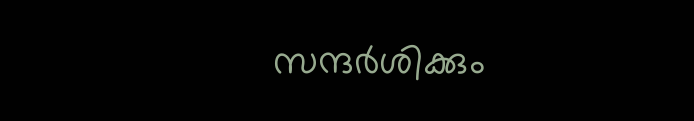സന്ദര്‍ശിക്കും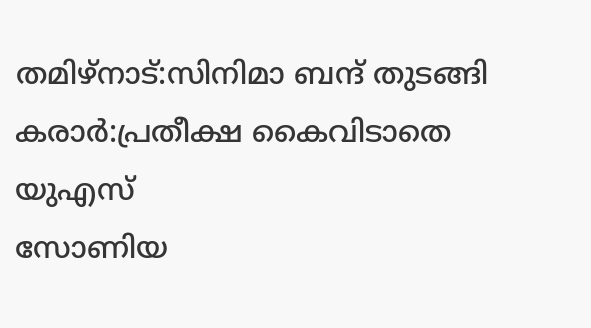തമിഴ്‌നാട്:സിനിമാ ബന്ദ് തുടങ്ങി
കരാര്‍:പ്രതീക്ഷ കൈവിടാതെ യു‌എസ്
സോണിയ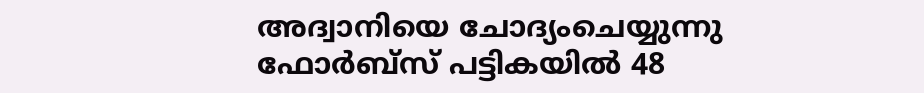അദ്വാനിയെ ചോദ്യംചെയ്യുന്നു
ഫോര്‍ബ്സ് പട്ടികയില്‍ 48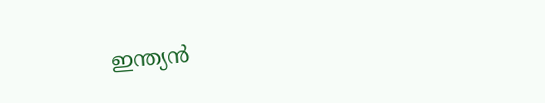ഇന്ത്യന്‍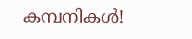കമ്പനികള്‍!